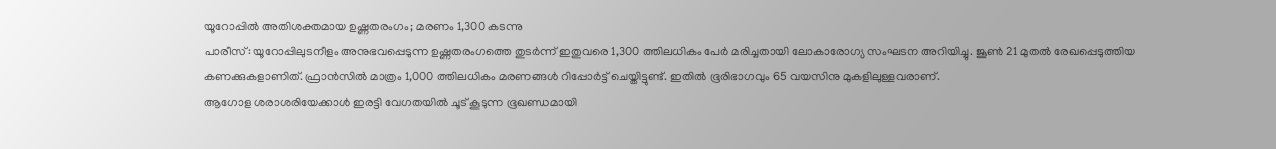യൂറോപ്പിൽ അതിശക്തമായ ഉഷ്ണതരംഗം; മരണം 1,300 കടന്നു
പാരീസ്: യൂറോപ്പിലുടനീളം അനുഭവപ്പെടുന്ന ഉഷ്ണതരംഗത്തെ തുടർന്ന് ഇതുവരെ 1,300 ത്തിലധികം പേർ മരിച്ചതായി ലോകാരോഗ്യ സംഘടന അറിയിച്ചു. ജൂൺ 21 മുതൽ രേഖപ്പെടുത്തിയ കണക്കുകളാണിത്. ഫ്രാൻസിൽ മാത്രം 1,000 ത്തിലധികം മരണങ്ങൾ റിപ്പോർട്ട് ചെയ്തിട്ടുണ്ട്. ഇതിൽ ഭൂരിഭാഗവും 65 വയസിനു മുകളിലുള്ളവരാണ്.
ആഗോള ശരാശരിയേക്കാൾ ഇരട്ടി വേഗതയിൽ ചൂട് കൂടുന്ന ഭൂഖണ്ഡമായി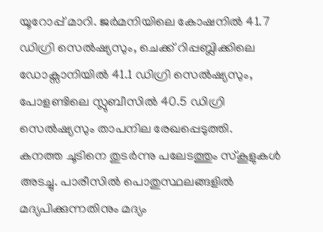യൂറോപ്പ് മാറി. ജർമനിയിലെ കോഷനിൽ 41.7 ഡിഗ്രി സെൽഷ്യസും, ചെക്ക് റിപ്പബ്ലിക്കിലെ ഡോക്സാനിയിൽ 41.1 ഡിഗ്രി സെൽഷ്യസും, പോളണ്ടിലെ സ്ലുബീസിൽ 40.5 ഡിഗ്രി സെൽഷ്യസും താപനില രേഖപ്പെടുത്തി.
കനത്ത ചൂടിനെ തുടർന്നു പലേടത്തും സ്കൂളുകൾ അടച്ചു. പാരീസിൽ പൊതുസ്ഥലങ്ങളിൽ മദ്യപിക്കുന്നതിനും മദ്യം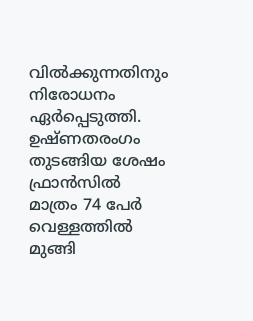വിൽക്കുന്നതിനും നിരോധനം ഏർപ്പെടുത്തി. ഉഷ്ണതരംഗം തുടങ്ങിയ ശേഷം ഫ്രാൻസിൽ മാത്രം 74 പേർ വെള്ളത്തിൽ മുങ്ങി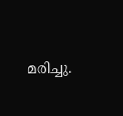മരിച്ചു.